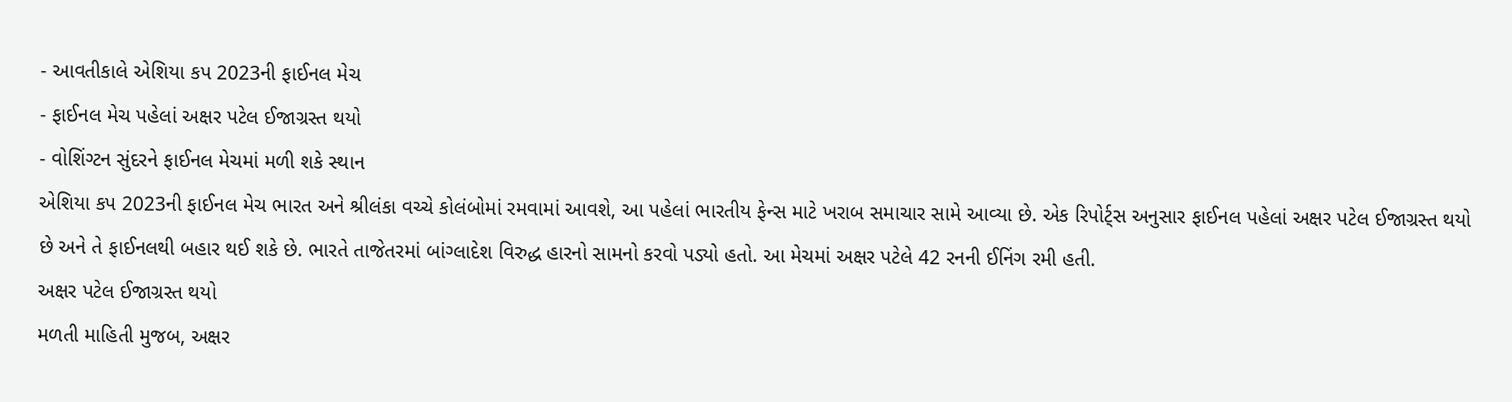- આવતીકાલે એશિયા કપ 2023ની ફાઈનલ મેચ
- ફાઈનલ મેચ પહેલાં અક્ષર પટેલ ઈજાગ્રસ્ત થયો
- વોશિંગ્ટન સુંદરને ફાઈનલ મેચમાં મળી શકે સ્થાન
એશિયા કપ 2023ની ફાઈનલ મેચ ભારત અને શ્રીલંકા વચ્ચે કોલંબોમાં રમવામાં આવશે, આ પહેલાં ભારતીય ફેન્સ માટે ખરાબ સમાચાર સામે આવ્યા છે. એક રિપોર્ટ્સ અનુસાર ફાઈનલ પહેલાં અક્ષર પટેલ ઈજાગ્રસ્ત થયો છે અને તે ફાઈનલથી બહાર થઈ શકે છે. ભારતે તાજેતરમાં બાંગ્લાદેશ વિરુદ્ધ હારનો સામનો કરવો પડ્યો હતો. આ મેચમાં અક્ષર પટેલે 42 રનની ઈનિંગ રમી હતી.
અક્ષર પટેલ ઈજાગ્રસ્ત થયો
મળતી માહિતી મુજબ, અક્ષર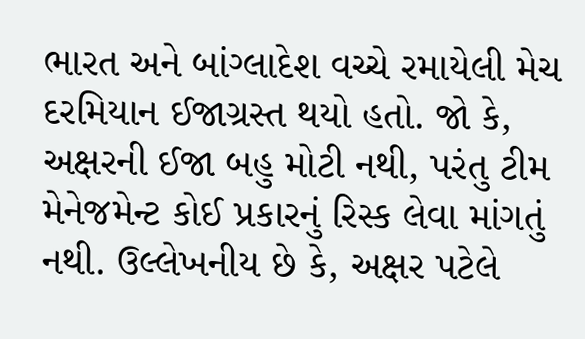ભારત અને બાંગ્લાદેશ વચ્ચે રમાયેલી મેચ દરમિયાન ઈજાગ્રસ્ત થયો હતો. જો કે, અક્ષરની ઈજા બહુ મોટી નથી, પરંતુ ટીમ મેનેજમેન્ટ કોઈ પ્રકારનું રિસ્ક લેવા માંગતું નથી. ઉલ્લેખનીય છે કે, અક્ષર પટેલે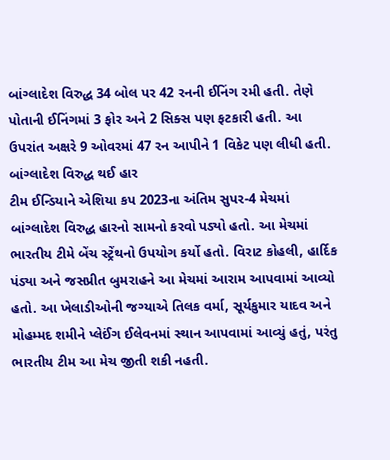બાંગ્લાદેશ વિરુદ્ધ 34 બોલ પર 42 રનની ઈનિંગ રમી હતી. તેણે પોતાની ઈનિંગમાં 3 ફોર અને 2 સિક્સ પણ ફટકારી હતી. આ ઉપરાંત અક્ષરે 9 ઓવરમાં 47 રન આપીને 1 વિકેટ પણ લીધી હતી.
બાંગ્લાદેશ વિરુદ્ધ થઈ હાર
ટીમ ઈન્ડિયાને એશિયા કપ 2023ના અંતિમ સુપર-4 મેચમાં બાંગ્લાદેશ વિરુદ્ધ હારનો સામનો કરવો પડ્યો હતો. આ મેચમાં ભારતીય ટીમે બેંચ સ્ટ્રેંથનો ઉપયોગ કર્યો હતો. વિરાટ કોહલી, હાર્દિક પંડ્યા અને જસપ્રીત બુમરાહને આ મેચમાં આરામ આપવામાં આવ્યો હતો. આ ખેલાડીઓની જગ્યાએ તિલક વર્મા, સૂર્યકુમાર યાદવ અને મોહમ્મદ શમીને પ્લેઈંગ ઈલેવનમાં સ્થાન આપવામાં આવ્યું હતું, પરંતુ ભારતીય ટીમ આ મેચ જીતી શકી નહતી.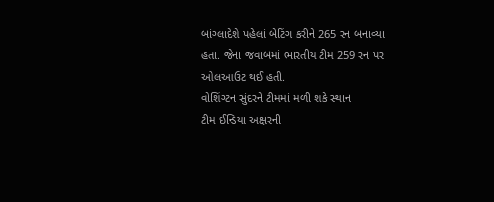બાંગ્લાદેશે પહેલાં બેટિંગ કરીને 265 રન બનાવ્યા હતા. જેના જવાબમાં ભારતીય ટીમ 259 રન પર ઓલઆઉટ થઈ હતી.
વોશિંગ્ટન સુંદરને ટીમમાં મળી શકે સ્થાન
ટીમ ઈન્ડિયા અક્ષરની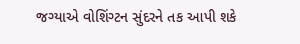જગ્યાએ વોશિંગ્ટન સુંદરને તક આપી શકે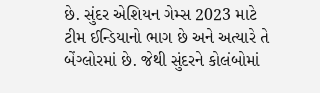છે. સુંદર એશિયન ગેમ્સ 2023 માટે ટીમ ઈન્ડિયાનો ભાગ છે અને અત્યારે તે બેંગ્લોરમાં છે. જેથી સુંદરને કોલંબોમાં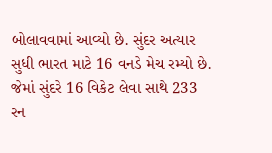બોલાવવામાં આવ્યો છે. સુંદર અત્યાર સુધી ભારત માટે 16 વનડે મેચ રમ્યો છે. જેમાં સુંદરે 16 વિકેટ લેવા સાથે 233 રન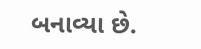બનાવ્યા છે.